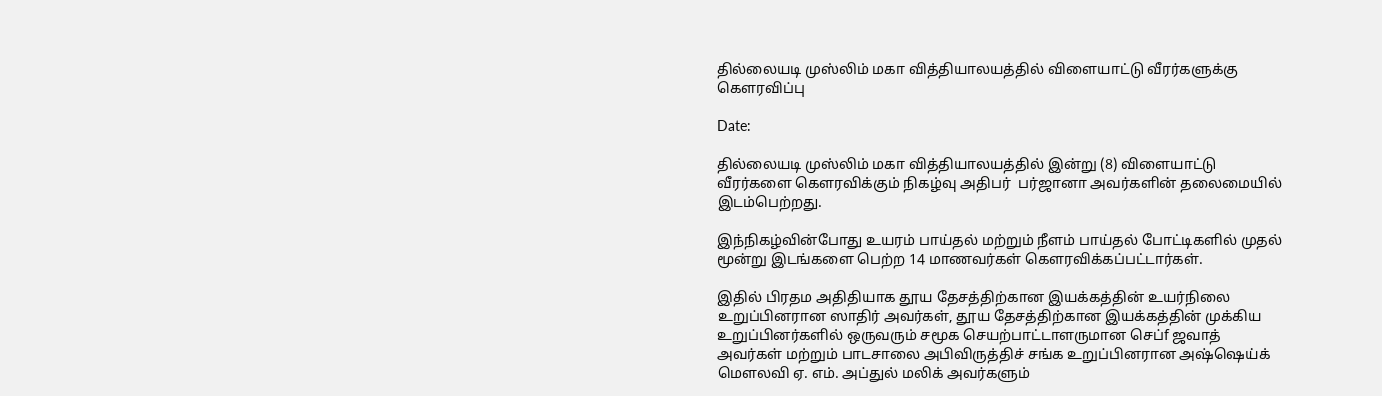தில்லையடி முஸ்லிம் மகா வித்தியாலயத்தில் விளையாட்டு வீரர்களுக்கு கௌரவிப்பு

Date:

தில்லையடி முஸ்லிம் மகா வித்தியாலயத்தில் இன்று (8) விளையாட்டு வீரர்களை கௌரவிக்கும் நிகழ்வு அதிபர்  பர்ஜானா அவர்களின் தலைமையில் இடம்பெற்றது.

இந்நிகழ்வின்போது உயரம் பாய்தல் மற்றும் நீளம் பாய்தல் போட்டிகளில் முதல் மூன்று இடங்களை பெற்ற 14 மாணவர்கள் கௌரவிக்கப்பட்டார்கள்.

இதில் பிரதம அதிதியாக தூய தேசத்திற்கான இயக்கத்தின் உயர்நிலை உறுப்பினரான ஸாதிர் அவர்கள், தூய தேசத்திற்கான இயக்கத்தின் முக்கிய உறுப்பினர்களில் ஒருவரும் சமூக செயற்பாட்டாளருமான செப்f ஜவாத் அவர்கள் மற்றும் பாடசாலை அபிவிருத்திச் சங்க உறுப்பினரான அஷ்ஷெய்க் மௌலவி ஏ. எம். அப்துல் மலிக் அவர்களும்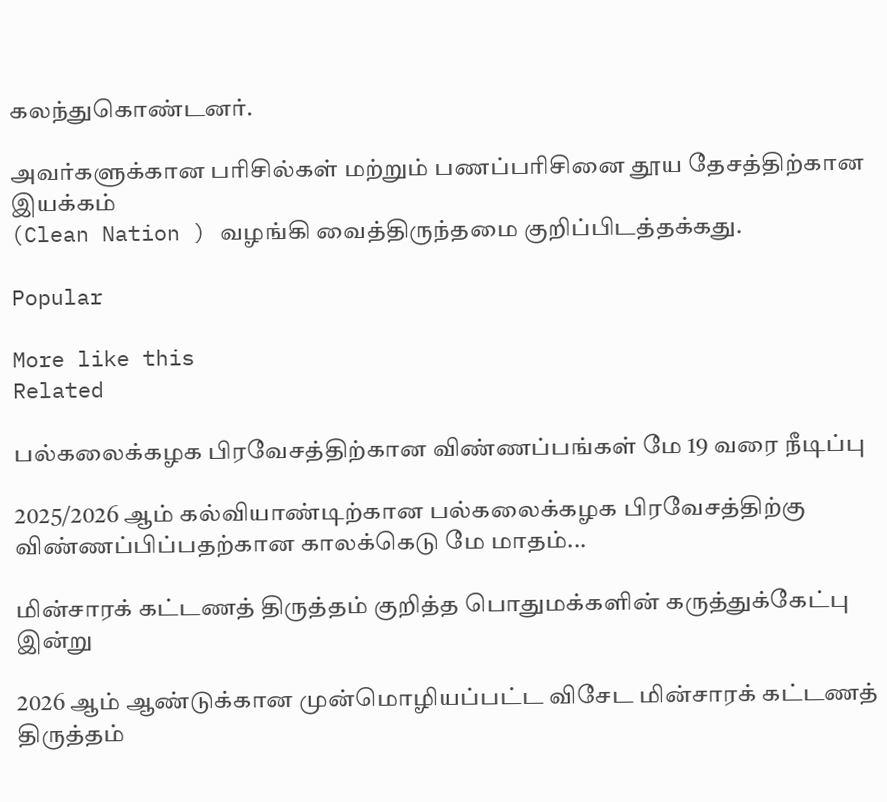கலந்துகொண்டனர்.

அவர்களுக்கான பரிசில்கள் மற்றும் பணப்பரிசினை தூய தேசத்திற்கான இயக்கம்
(Clean Nation ) வழங்கி வைத்திருந்தமை குறிப்பிடத்தக்கது.

Popular

More like this
Related

பல்கலைக்கழக பிரவேசத்திற்கான விண்ணப்பங்கள் மே 19 வரை நீடிப்பு

2025/2026 ஆம் கல்வியாண்டிற்கான பல்கலைக்கழக பிரவேசத்திற்கு விண்ணப்பிப்பதற்கான காலக்கெடு மே மாதம்...

மின்சாரக் கட்டணத் திருத்தம் குறித்த பொதுமக்களின் கருத்துக்கேட்பு இன்று

2026 ஆம் ஆண்டுக்கான முன்மொழியப்பட்ட விசேட மின்சாரக் கட்டணத் திருத்தம்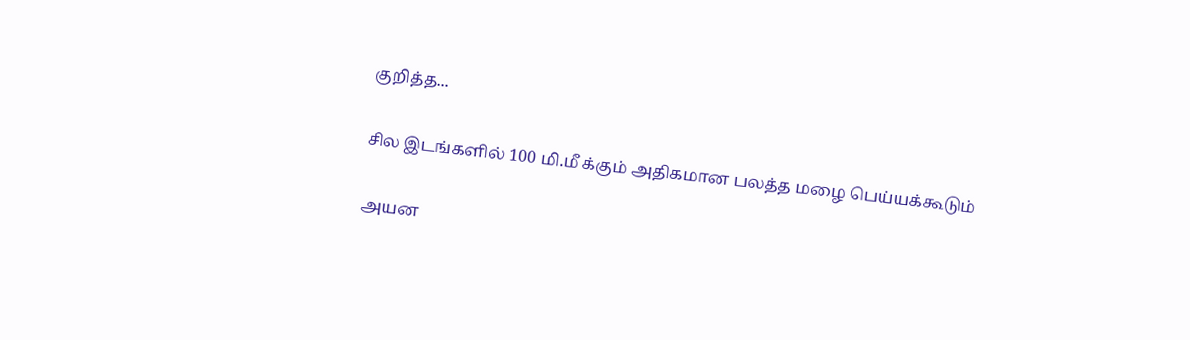குறித்த...

சில இடங்களில் 100 மி.மீ க்கும் அதிகமான பலத்த மழை பெய்யக்கூடும்

அயன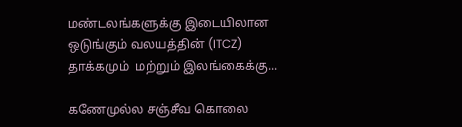மண்டலங்களுக்கு இடையிலான ஒடுங்கும் வலயத்தின் (ITCZ) தாக்கமும்  மற்றும் இலங்கைக்கு...

கணேமுல்ல சஞ்சீவ கொலை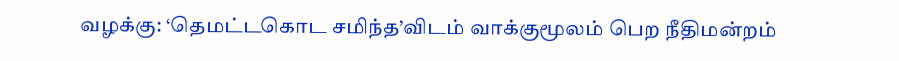வழக்கு: ‘தெமட்டகொட சமிந்த’விடம் வாக்குமூலம் பெற நீதிமன்றம்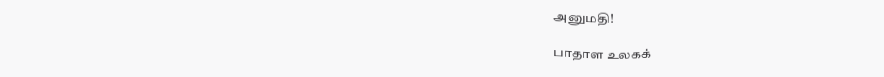அனுமதி!

பாதாள உலகக்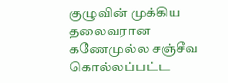குழுவின் முக்கிய தலைவரான கணேமுல்ல சஞ்சீவ கொல்லப்பட்ட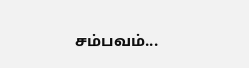சம்பவம்...